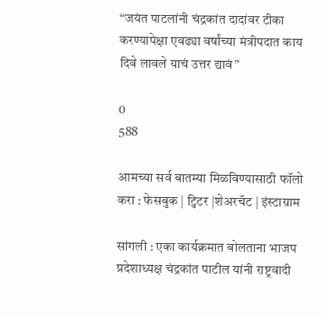“जयंत पाटलांनी चंद्रकांत दादांवर टीका करण्यापेक्षा एवढ्या वर्षांच्या मंत्रीपदात काय दिवे लावले याचं उत्तर द्यावं”

0
588

आमच्या सर्व बातम्या मिळविण्यासाठी फॉलो करा : फेसबुक | ट्विटर |शेअरचॅट | इंस्टाग्राम

सांगली : एका कार्यक्रमात बोलताना भाजप प्रदेशाध्यक्ष चंद्रकांत पाटील यांनी राष्ट्रवादी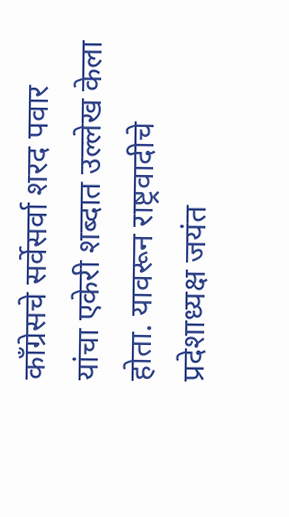काँग्रेसचे सर्वेसर्वा शरद पवार यांचा एकेरी शब्दात उल्लेख केला होता. यावरून राष्ट्रवादीचे प्रदेशाध्यक्ष जयंत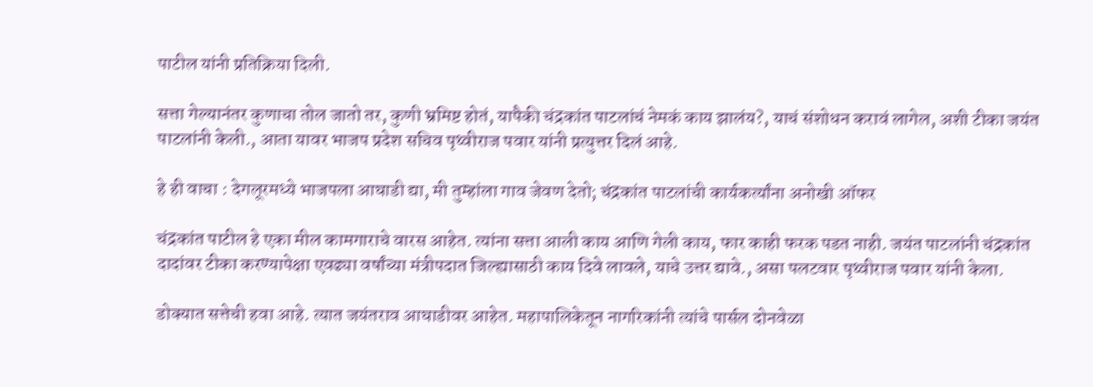पाटील यांनी प्रतिक्रिया दिली.

सत्ता गेल्यानंतर कुणाचा तोल जातो तर, कुणी भ्रमिष्ट होतं, यापैकी चंद्रकांत पाटलांचं नेमकं काय झालंय?, याचं संशोधन करावं लागेल, अशी टीका जयंत पाटलांनी केली., आता यावर भाजप प्रदेश सचिव पृथ्वीराज पवार यांनी प्रत्युत्तर दिलं आहे.

हे ही वाचा : देगलूरमध्ये भाजपला आघाडी द्या, मी तुम्हांला गाव जेवण देतो; चंद्रकांत पाटलांची कार्यकर्त्यांना अनोखी ऑफर

चंद्रकांत पाटील हे एका मील कामगाराचे वारस आहेत. त्यांना सत्ता आली काय आणि गेली काय, फार काही फरक पडत नाही. जयंत पाटलांनी चंद्रकांत दादांवर टीका करण्यापेक्षा एवढ्या वर्षांच्या मंत्रीपदात जिल्ह्यासाठी काय दिवे लावले, याचे उत्तर द्यावे., असा पलटवार पृथ्वीराज पवार यांनी केला.

डोक्यात सत्तेची हवा आहे. त्यात जयंतराव आघाडीवर आहेत. महापालिकेतून नागरिकांनी त्यांचे पार्सल दोनवेळा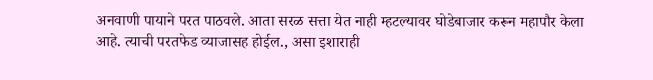अनवाणी पायाने परत पाठवले. आता सरळ सत्ता येत नाही म्हटल्यावर घोडेबाजार करून महापौर केला आहे. त्याची परतफेड व्याजासह होईल., असा इशाराही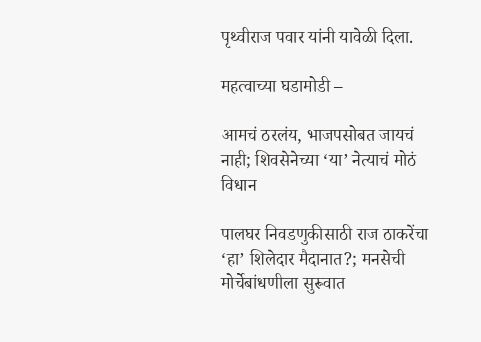पृथ्वीराज पवार यांनी यावेळी दिला.

महत्वाच्या घडामोडी –

आमचं ठरलंय, भाजपसोबत जायचं नाही; शिवसेनेच्या ‘या’ नेत्याचं मोठं विधान

पालघर निवडणुकीसाठी राज ठाकरेंचा ‘हा’ शिलेदार मैदानात?; मनसेची मोर्चेबांधणीला सुरूवात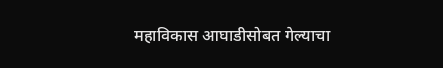महाविकास आघाडीसोबत गेल्याचा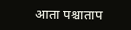आता पश्चाताप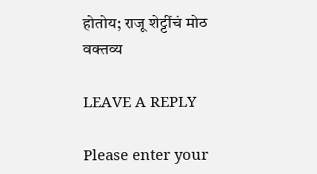होतोय; राजू शेट्टींचं मोठ वक्तव्य

LEAVE A REPLY

Please enter your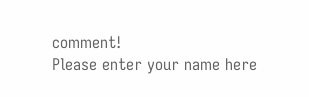comment!
Please enter your name here